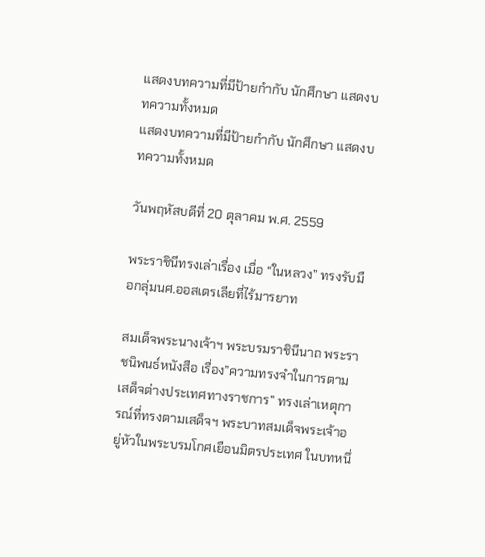แสดงบทความที่มีป้ายกำกับ นักศึกษา แสดงบทความทั้งหมด
แสดงบทความที่มีป้ายกำกับ นักศึกษา แสดงบทความทั้งหมด

วันพฤหัสบดีที่ 20 ตุลาคม พ.ศ. 2559

พระราชินีทรงเล่าเรื่อง เมื่อ “ในหลวง” ทรงรับมือกลุ่มนศ.ออสเตรเลียที่ไร้มารยาท

สมเด็จพระนางเจ้าฯ พระบรมราชินีนาถ พระราชนิพนธ์หนังสือ เรื่อง”ความทรงจำในการตามเสด็จต่างประเทศทางราชการ” ทรงเล่าเหตุการณ์ที่ทรงตามเสด็จฯ พระบาทสมเด็จพระเจ้าอยู่หัวในพระบรมโกศเยือนมิตรประเทศ ในบทหนึ่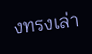งทรงเล่า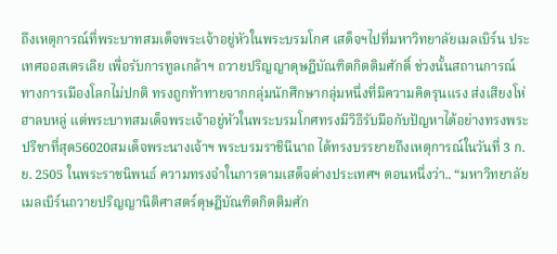ถึงเหตุการณ์ที่พระบาทสมเด็จพระเจ้าอยู่หัวในพระบรมโกศ เสด็จฯไปที่มหาวิทยาลัยเมลเบิร์น ประเทศออสเตรเลีย เพื่อรับการทูลเกล้าฯ ถวายปริญญาดุษฎีบัณฑิตกิตติมศักดิ์ ช่วงนั้นสถานการณ์ทางการเมืองโลกไม่ปกติ ทรงถูกท้าทายจากกลุ่มนักศึกษากลุ่มหนึ่งที่มีความคิดรุนแรง ส่งเสียงโห่ฮาลบหลู่ แต่พระบาทสมเด็จพระเจ้าอยู่หัวในพระบรมโกศทรงมีวิธีรับมือกับปัญหาได้อย่างทรงพระปรีชาที่สุด56020สมเด็จพระนางเจ้าฯ พระบรมราชินีนาถ ได้ทรงบรรยายถึงเหตุการณ์ในวันที่ 3 ก.ย. 2505 ในพระราชนิพนธ์ ความทรงจำในการตามเสด็จต่างประเทศฯ ตอนหนึ่งว่า.. “มหาวิทยาลัยเมลเบิร์นถวายปริญญานิติศาสตร์ดุษฎีบัณฑิตกิตติมศัก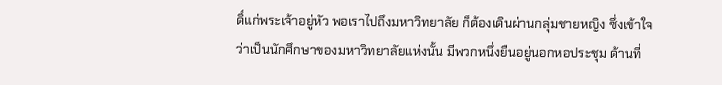ดิ์แก่พระเจ้าอยู่หัว พอเราไปถึงมหาวิทยาลัย ก็ต้องเดินผ่านกลุ่มชายหญิง ซึ่งเข้าใจว่าเป็นนักศึกษาของมหาวิทยาลัยแห่งนั้น มีพวกหนึ่งยืนอยู่นอกหอประชุม ด้านที่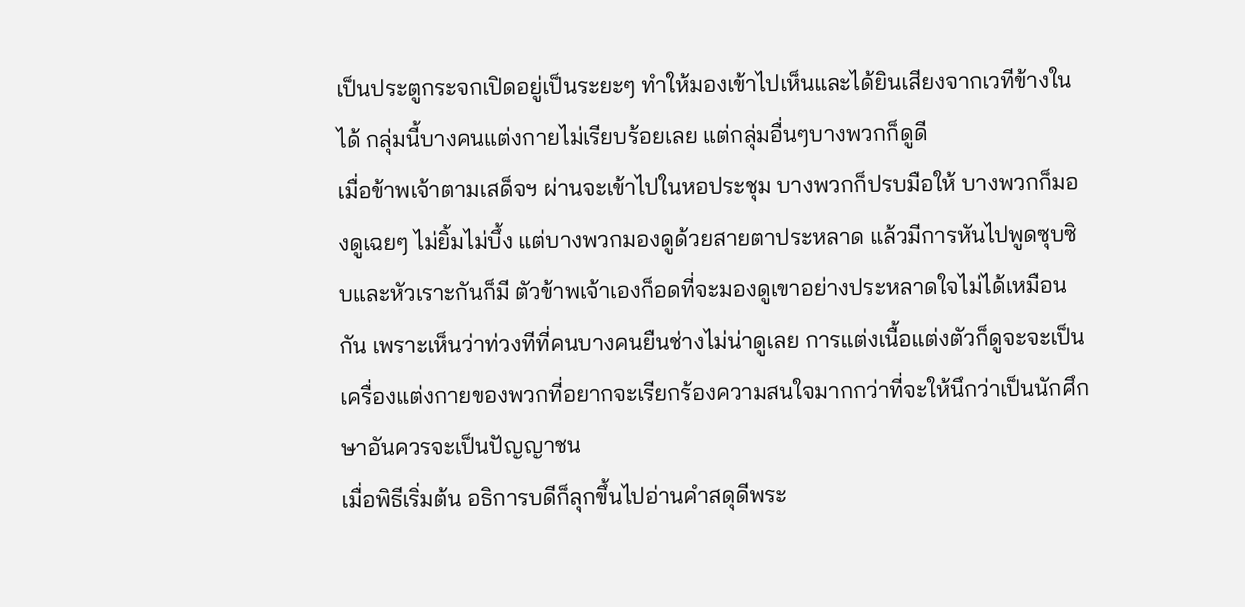เป็นประตูกระจกเปิดอยู่เป็นระยะๆ ทำให้มองเข้าไปเห็นและได้ยินเสียงจากเวทีข้างในได้ กลุ่มนี้บางคนแต่งกายไม่เรียบร้อยเลย แต่กลุ่มอื่นๆบางพวกก็ดูดี
เมื่อข้าพเจ้าตามเสด็จฯ ผ่านจะเข้าไปในหอประชุม บางพวกก็ปรบมือให้ บางพวกก็มองดูเฉยๆ ไม่ยิ้มไม่บึ้ง แต่บางพวกมองดูด้วยสายตาประหลาด แล้วมีการหันไปพูดซุบซิบและหัวเราะกันก็มี ตัวข้าพเจ้าเองก็อดที่จะมองดูเขาอย่างประหลาดใจไม่ได้เหมือนกัน เพราะเห็นว่าท่วงทีที่คนบางคนยืนช่างไม่น่าดูเลย การแต่งเนื้อแต่งตัวก็ดูจะจะเป็นเครื่องแต่งกายของพวกที่อยากจะเรียกร้องความสนใจมากกว่าที่จะให้นึกว่าเป็นนักศึกษาอันควรจะเป็นปัญญาชน
เมื่อพิธีเริ่มต้น อธิการบดีก็ลุกขึ้นไปอ่านคำสดุดีพระ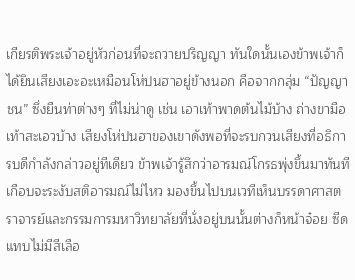เกียรติพระเจ้าอยู่หัวก่อนที่จะถวายปริญญา ทันใดนั้นเองข้าพเจ้าก็ได้ยินเสียงเอะอะเหมือนโห่ปนฮาอยู่ข้างนอก คือจากกลุ่ม “ปัญญาชน” ซึ่งยืนท่าต่างๆ ที่ไม่น่าดู เช่น เอาเท้าพาดต้นไม้บ้าง ถ่างขามือเท้าสะเอวบ้าง เสียงโห่ปนฮาของเขาดังพอที่จะรบกวนเสียงที่อธิการบดีกำลังกล่าวอยู่ทีเดียว ข้าพเจ้ารู้สึกว่าอารมณ์โกรธพุ่งขึ้นมาทันที เกือบจะระงับสติอารมณ์ไม่ไหว มองขึ้นไปบนเวทีเห็นบรรดาศาสตราจารย์และกรรมการมหาวิทยาลัยที่นั่งอยู่บนนั้นต่างก็หน้าจ๋อย ซีดแทบไม่มีสีเลือ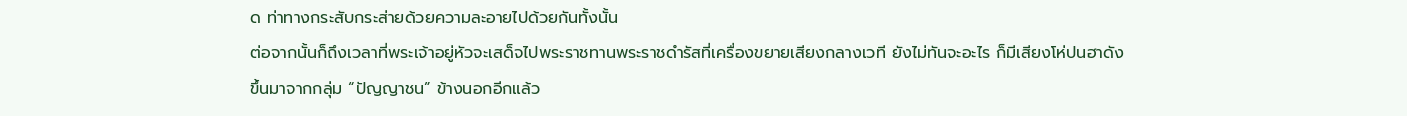ด ท่าทางกระสับกระส่ายด้วยความละอายไปด้วยกันทั้งนั้น
ต่อจากนั้นก็ถึงเวลาที่พระเจ้าอยู่หัวจะเสด็จไปพระราชทานพระราชดำรัสที่เครื่องขยายเสียงกลางเวที ยังไม่ทันจะอะไร ก็มีเสียงโห่ปนฮาดังขึ้นมาจากกลุ่ม “ปัญญาชน” ข้างนอกอีกแล้ว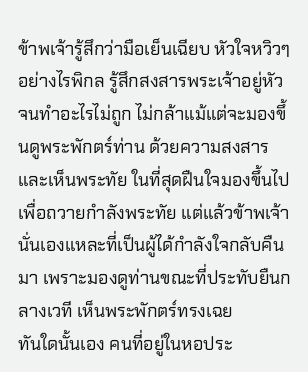ข้าพเจ้ารู้สึกว่ามือเย็นเฉียบ หัวใจหวิวๆ อย่างไรพิกล รู้สึกสงสารพระเจ้าอยู่หัว จนทำอะไรไม่ถูก ไม่กล้าแม้แต่จะมองขึ้นดูพระพักตร์ท่าน ด้วยความสงสาร และเห็นพระทัย ในที่สุดฝืนใจมองขึ้นไปเพื่อถวายกำลังพระทัย แต่แล้วข้าพเจ้านั่นเองแหละที่เป็นผู้ได้กำลังใจกลับคืนมา เพราะมองดูท่านขณะที่ประทับยืนกลางเวที เห็นพระพักตร์ทรงเฉย
ทันใดนั้นเอง คนที่อยู่ในหอประ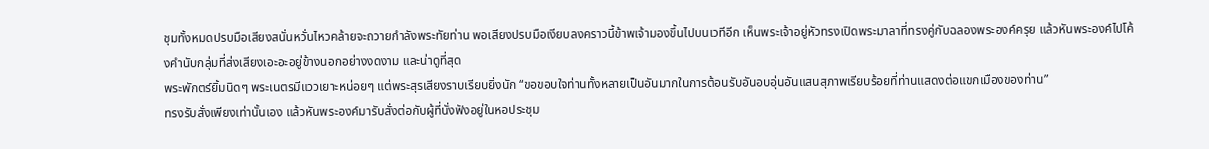ชุมทั้งหมดปรบมือเสียงสนั่นหวั่นไหวคล้ายจะถวายกำลังพระทัยท่าน พอเสียงปรบมือเงียบลงคราวนี้ข้าพเจ้ามองขึ้นไปบนเวทีอีก เห็นพระเจ้าอยู่หัวทรงเปิดพระมาลาที่ทรงคู่กับฉลองพระองค์ครุย แล้วหันพระองค์ไปโค้งคำนับกลุ่มที่ส่งเสียงเอะอะอยู่ข้างนอกอย่างงดงาม และน่าดูที่สุด
พระพักตร์ยิ้มนิดๆ พระเนตรมีแววเยาะหน่อยๆ แต่พระสุรเสียงราบเรียบยิ่งนัก “ขอขอบใจท่านทั้งหลายเป็นอันมากในการต้อนรับอันอบอุ่นอันแสนสุภาพเรียบร้อยที่ท่านแสดงต่อแขกเมืองของท่าน”
ทรงรับสั่งเพียงเท่านั้นเอง แล้วหันพระองค์มารับสั่งต่อกับผู้ที่นั่งฟังอยู่ในหอประชุม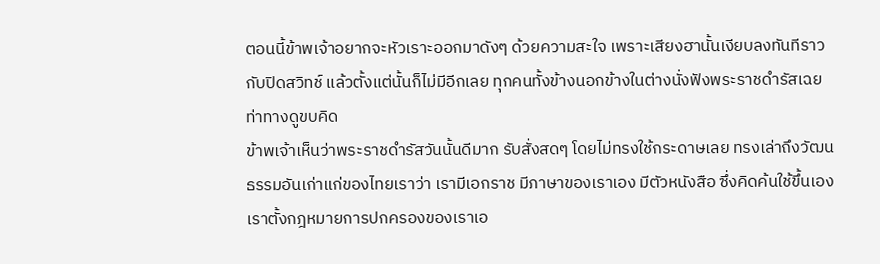ตอนนี้ข้าพเจ้าอยากจะหัวเราะออกมาดังๆ ด้วยความสะใจ เพราะเสียงฮานั้นเงียบลงทันทีราวกับปิดสวิทช์ แล้วตั้งแต่นั้นก็ไม่มีอีกเลย ทุกคนทั้งข้างนอกข้างในต่างนั่งฟังพระราชดำรัสเฉย ท่าทางดูขบคิด
ข้าพเจ้าเห็นว่าพระราชดำรัสวันนั้นดีมาก รับสั่งสดๆ โดยไม่ทรงใช้กระดาษเลย ทรงเล่าถึงวัฒนธรรมอันเก่าแก่ของไทยเราว่า เรามีเอกราช มีภาษาของเราเอง มีตัวหนังสือ ซึ่งคิดค้นใช้ขึ้นเอง เราตั้งกฎหมายการปกครองของเราเอ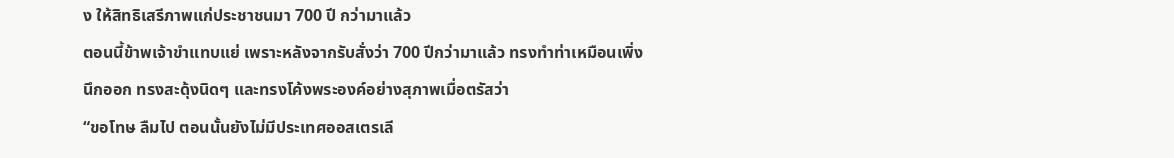ง ให้สิทธิเสรีภาพแก่ประชาชนมา 700 ปี กว่ามาแล้ว
ตอนนี้ข้าพเจ้าขำแทบแย่ เพราะหลังจากรับสั่งว่า 700 ปีกว่ามาแล้ว ทรงทำท่าเหมือนเพิ่งนึกออก ทรงสะดุ้งนิดๆ และทรงโค้งพระองค์อย่างสุภาพเมื่อตรัสว่า
“ขอโทษ ลืมไป ตอนนั้นยังไม่มีประเทศออสเตรเลี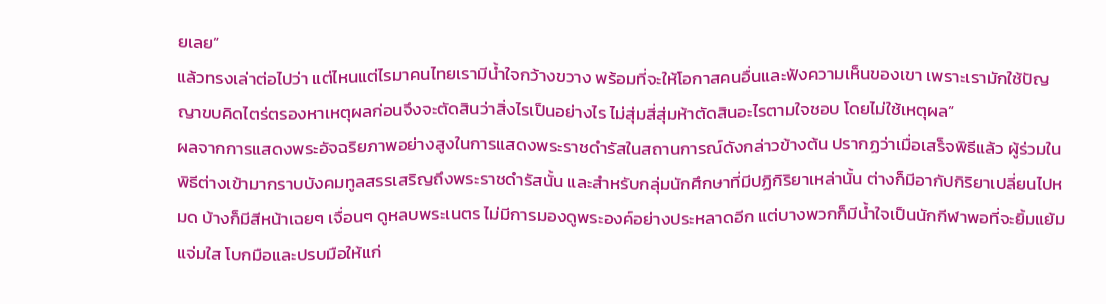ยเลย”
แล้วทรงเล่าต่อไปว่า แต่ไหนแต่ไรมาคนไทยเรามีน้ำใจกว้างขวาง พร้อมที่จะให้โอกาสคนอื่นและฟังความเห็นของเขา เพราะเรามักใช้ปัญญาขบคิดไตร่ตรองหาเหตุผลก่อนจึงจะตัดสินว่าสิ่งไรเป็นอย่างไร ไม่สุ่มสี่สุ่มห้าตัดสินอะไรตามใจชอบ โดยไม่ใช้เหตุผล”
ผลจากการแสดงพระอัจฉริยภาพอย่างสูงในการแสดงพระราชดำรัสในสถานการณ์ดังกล่าวข้างต้น ปรากฏว่าเมื่อเสร็จพิธีแล้ว ผู้ร่วมในพิธีต่างเข้ามากราบบังคมทูลสรรเสริญถึงพระราชดำรัสนั้น และสำหรับกลุ่มนักศึกษาที่มีปฏิกิริยาเหล่านั้น ต่างก็มีอากัปกิริยาเปลี่ยนไปหมด บ้างก็มีสีหน้าเฉยๆ เจื่อนๆ ดูหลบพระเนตร ไม่มีการมองดูพระองค์อย่างประหลาดอีก แต่บางพวกก็มีน้ำใจเป็นนักกีฬาพอที่จะยิ้มแย้มแจ่มใส โบกมือและปรบมือให้แก่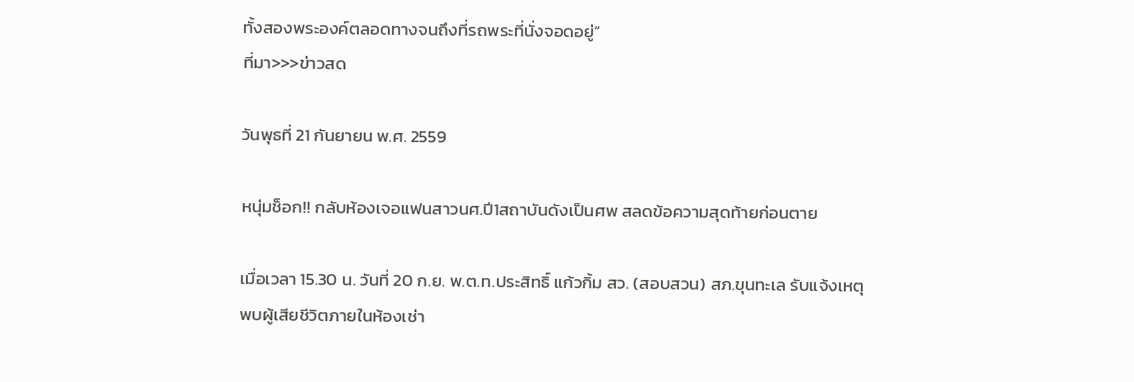ทั้งสองพระองค์ตลอดทางจนถึงที่รถพระที่นั่งจอดอยู่”
ที่มา>>>ข่าวสด

วันพุธที่ 21 กันยายน พ.ศ. 2559

หนุ่มช็อก!! กลับห้องเจอแฟนสาวนศ.ปี1สถาบันดังเป็นศพ สลดข้อความสุดท้ายก่อนตาย

เมื่อเวลา 15.30 น. วันที่ 20 ก.ย. พ.ต.ท.ประสิทธิ์ แก้วกิ้ม สว. (สอบสวน) สภ.ขุนทะเล รับแจ้งเหตุ พบผู้เสียชีวิตภายในห้องเช่า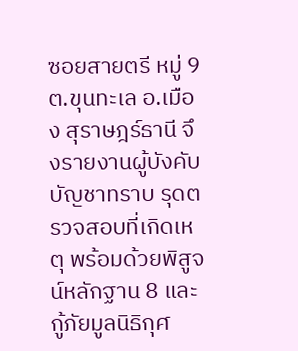ซอยสายตรี หมู่ 9 ต.ขุนทะเล อ.เมือง สุราษฎร์ธานี จึงรายงานผู้บังคับบัญชาทราบ รุดตรวจสอบที่เกิดเหตุ พร้อมด้วยพิสูจน์หลักฐาน 8 และกู้ภัยมูลนิธิกุศ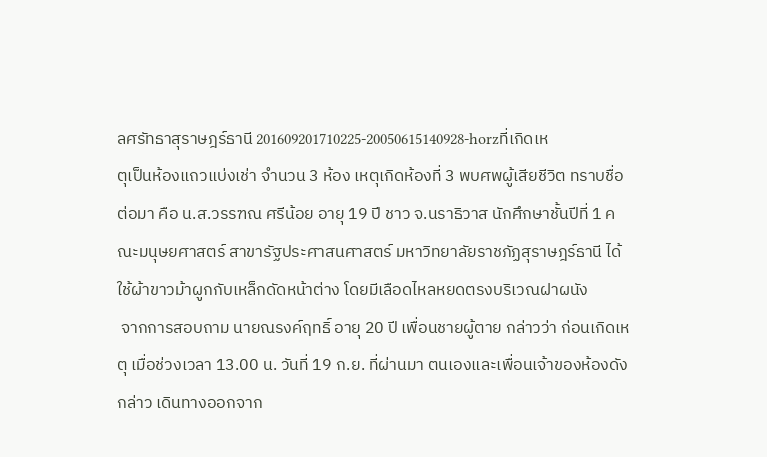ลศรัทธาสุราษฎร์ธานี 201609201710225-20050615140928-horzที่เกิดเหตุเป็นห้องแถวแบ่งเช่า จำนวน 3 ห้อง เหตุเกิดห้องที่ 3 พบศพผู้เสียชีวิต ทราบชื่อต่อมา คือ น.ส.วรรฑณ ศรีน้อย อายุ 19 ปี ชาว จ.นราธิวาส นักศึกษาชั้นปีที่ 1 คณะมนุษยศาสตร์ สาขารัฐประศาสนศาสตร์ มหาวิทยาลัยราชภัฏสุราษฎร์ธานี ได้ใช้ผ้าขาวม้าผูกกับเหล็กดัดหน้าต่าง โดยมีเลือดไหลหยดตรงบริเวณฝาผนัง
 จากการสอบถาม นายณรงค์ฤทธิ์ อายุ 20 ปี เพื่อนชายผู้ตาย กล่าวว่า ก่อนเกิดเหตุ เมื่อช่วงเวลา 13.00 น. วันที่ 19 ก.ย. ที่ผ่านมา ตนเองและเพื่อนเจ้าของห้องดังกล่าว เดินทางออกจาก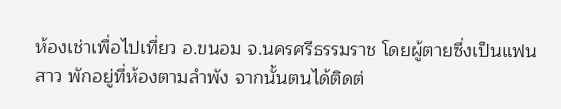ห้องเช่าเพื่อไปเที่ยว อ.ขนอม จ.นครศรีธรรมราช โดยผู้ตายซึ่งเป็นแฟนสาว พักอยู่ที่ห้องตามลำพัง จากนั้นตนได้ติดต่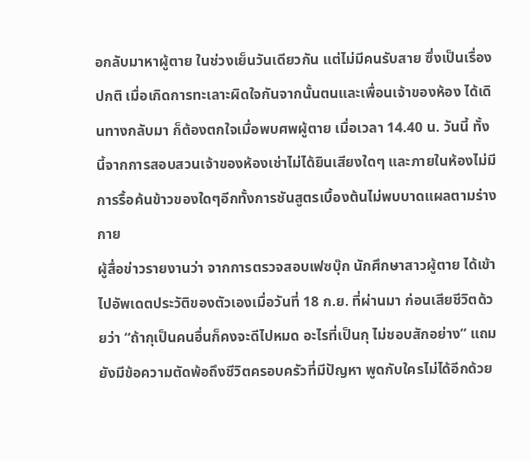อกลับมาหาผู้ตาย ในช่วงเย็นวันเดียวกัน แต่ไม่มีคนรับสาย ซึ่งเป็นเรื่องปกติ เมื่อเกิดการทะเลาะผิดใจกันจากนั้นตนและเพื่อนเจ้าของห้อง ได้เดินทางกลับมา ก็ต้องตกใจเมื่อพบศพผู้ตาย เมื่อเวลา 14.40 น. วันนี้ ทั้งนี้จากการสอบสวนเจ้าของห้องเช่าไม่ได้ยินเสียงใดๆ และภายในห้องไม่มีการรื้อค้นข้าวของใดๆอีกทั้งการชันสูตรเบื้องต้นไม่พบบาดแผลตามร่างกาย
ผู้สื่อข่าวรายงานว่า จากการตรวจสอบเฟซบุ๊ก นักศึกษาสาวผู้ตาย ได้เข้าไปอัพเดตประวัติของตัวเองเมื่อวันที่ 18 ก.ย. ที่ผ่านมา ก่อนเสียชีวิตด้วยว่า “ถ้ากุเป็นคนอื่นก็คงจะดีไปหมด อะไรที่เป็นกุ ไม่ชอบสักอย่าง” แถมยังมีข้อความตัดพ้อถึงชีวิตครอบครัวที่มีปัญหา พูดกับใครไม่ได้อีกด้วย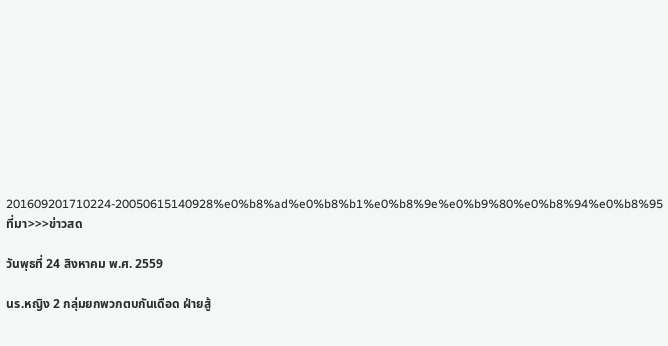201609201710224-20050615140928%e0%b8%ad%e0%b8%b1%e0%b8%9e%e0%b9%80%e0%b8%94%e0%b8%95
ที่มา>>>ข่าวสด

วันพุธที่ 24 สิงหาคม พ.ศ. 2559

นร.หญิง 2 กลุ่มยกพวกตบกันเดือด ฝ่ายสู้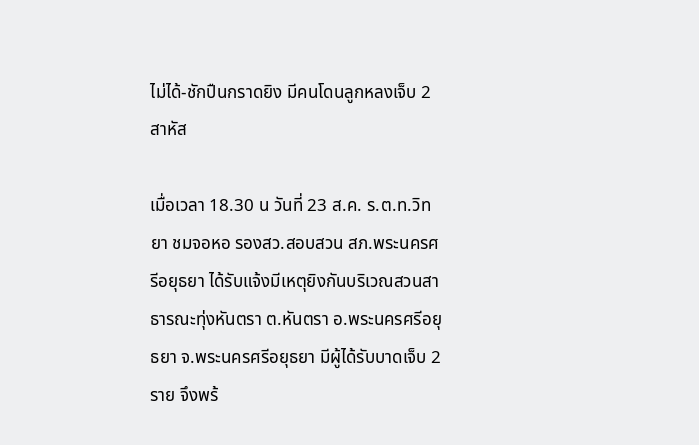ไม่ได้-ชักปืนกราดยิง มีคนโดนลูกหลงเจ็บ 2 สาหัส

เมื่อเวลา 18.30 น วันที่ 23 ส.ค. ร.ต.ท.วิทยา ชมจอหอ รองสว.สอบสวน สภ.พระนครศรีอยุธยา ได้รับแจ้งมีเหตุยิงกันบริเวณสวนสาธารณะทุ่งหันตรา ต.หันตรา อ.พระนครศรีอยุธยา จ.พระนครศรีอยุธยา มีผู้ได้รับบาดเจ็บ 2 ราย จึงพร้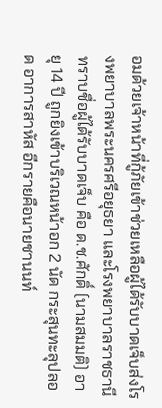อมด้วยเจ้าหน้าที่กู้ภัยเข้าช่วยเหลือผู้ได้รับบาดเจ็บส่งโรงพยาบาลพระนครศรีอยุธยา และโรงพยาบาลราชธานี  ทราบชื่อผู้ได้รับบาดเจ็บ คือ ด.ช.ศักดิ์ (นามสมมติ) อายุ 14 ปี ถูกยิงเข้าบริเวณหน้าอก 2 นัด กระสุนทะลุปลอด อาการสาหัส อีกรายคือนายชานนท์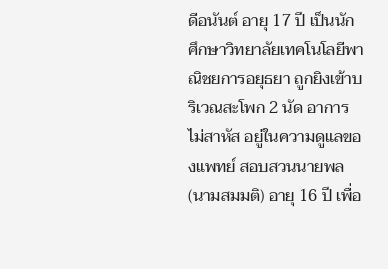ดีอนันต์ อายุ 17 ปี เป็นนักศึกษาวิทยาลัยเทคโนโลยีพาณิชยการอยุธยา ถูกยิงเข้าบริเวณสะโพก 2 นัด อาการไม่สาหัส อยู่ในความดูแลของแพทย์ สอบสวนนายพล (นามสมมติ) อายุ 16 ปี เพื่อ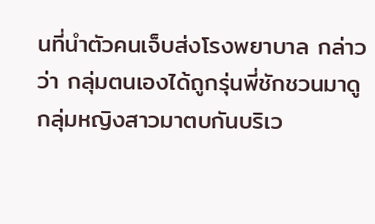นที่นำตัวคนเจ็บส่งโรงพยาบาล กล่าวว่า กลุ่มตนเองได้ถูกรุ่นพี่ชักชวนมาดูกลุ่มหญิงสาวมาตบกันบริเว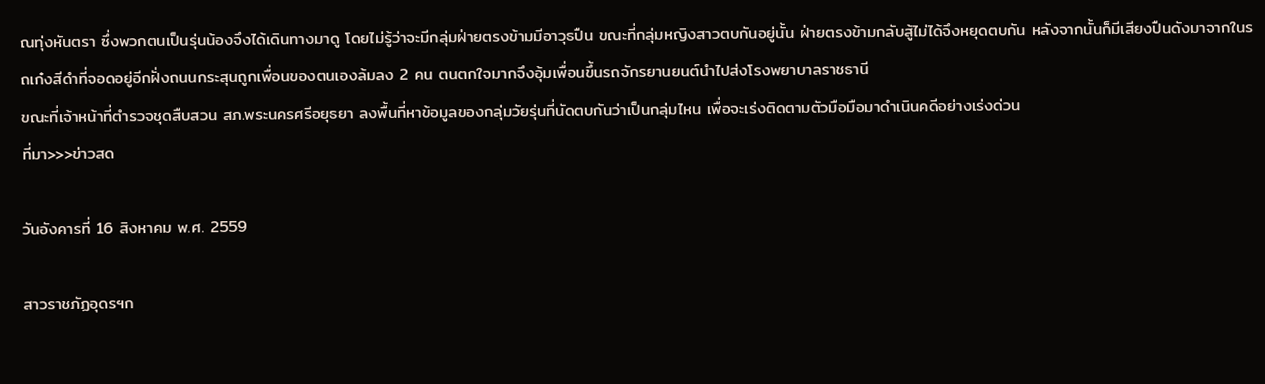ณทุ่งหันตรา ซึ่งพวกตนเป็นรุ่นน้องจึงได้เดินทางมาดู โดยไม่รู้ว่าจะมีกลุ่มฝ่ายตรงข้ามมีอาวุธปืน ขณะที่กลุ่มหญิงสาวตบกันอยู่นั้น ฝ่ายตรงข้ามกลับสู้ไม่ได้จึงหยุดตบกัน หลังจากนั้นก็มีเสียงปืนดังมาจากในรถเก๋งสีดำที่จอดอยู่อีกฝั่งถนนกระสุนถูกเพื่อนของตนเองล้มลง 2 คน ตนตกใจมากจึงอุ้มเพื่อนขึ้นรถจักรยานยนต์นำไปส่งโรงพยาบาลราชธานี
ขณะที่เจ้าหน้าที่ตำรวจชุดสืบสวน สภ.พระนครศรีอยุธยา ลงพื้นที่หาข้อมูลของกลุ่มวัยรุ่นที่นัดตบกันว่าเป็นกลุ่มไหน เพื่อจะเร่งติดตามตัวมือมือมาดำเนินคดีอย่างเร่งด่วน
ที่มา>>>ข่าวสด

วันอังคารที่ 16 สิงหาคม พ.ศ. 2559

สาวราชภัฏอุดรฯก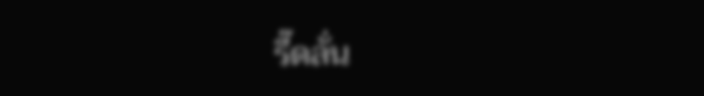รี๊ดลั่น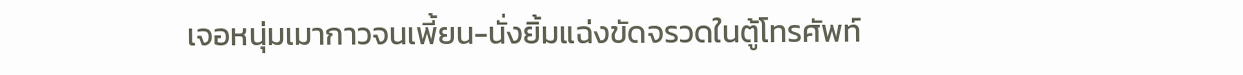เจอหนุ่มเมากาวจนเพี้ยน-นั่งยิ้มแฉ่งขัดจรวดในตู้โทรศัพท์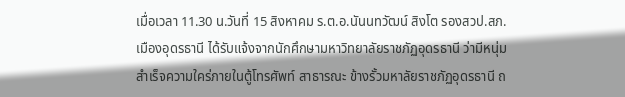เมื่อเวลา 11.30 น.วันที่ 15 สิงหาคม ร.ต.อ.นันนทวัฒน์ สิงโต รองสวป.สภ.เมืองอุดรธานี ได้รับแจ้งจากนักศึกษามหาวิทยาลัยราชภัฏอุดรธานี ว่ามีหนุ่มสำเร็จความใคร่ภายในตู้โทรศัพท์ สาธารณะ ข้างรั้วมหาลัยราชภัฏอุดรธานี ถ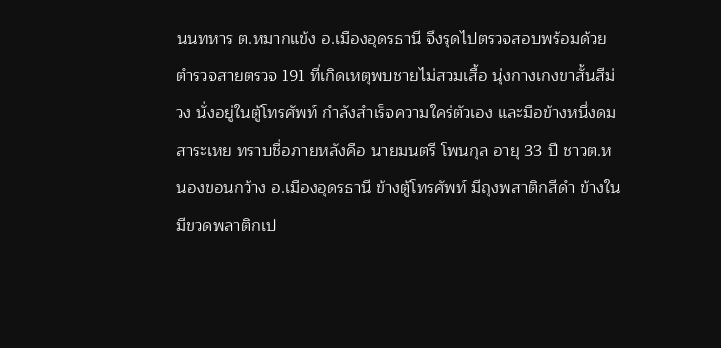นนทหาร ต.หมากแข้ง อ.เมืองอุดรธานี จึงรุดไปตรวจสอบพร้อมด้วยตำรวจสายตรวจ 191 ที่เกิดเหตุพบชายไม่สวมเสื้อ นุ่งกางเกงขาสั้นสีม่วง นั่งอยู่ในตู้โทรศัพท์ กำลังสำเร็จความใคร่ตัวเอง และมือข้างหนึ่งดมสาระเหย ทราบชื่อภายหลังคือ นายมนตรี โพนกุล อายุ 33 ปี ชาวต.หนองขอนกว้าง อ.เมืองอุดรธานี ข้างตู้โทรศัพท์ มีถุงพสาติกสีดำ ข้างในมีขวดพลาติกเป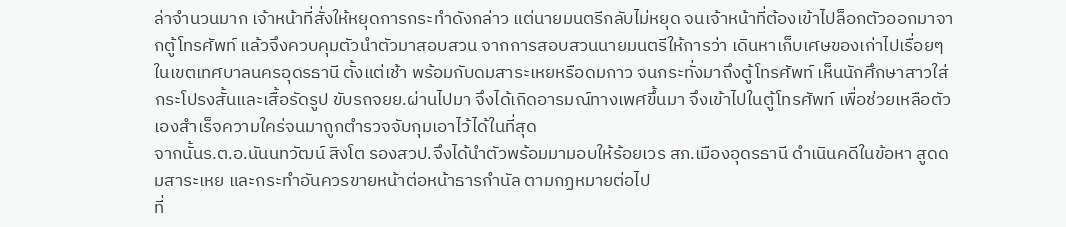ล่าจำนวนมาก เจ้าหน้าที่สั่งให้หยุดการกระทำดังกล่าว แต่นายมนตรีกลับไม่หยุด จนเจ้าหน้าที่ต้องเข้าไปล็อกตัวออกมาจากตู้โทรศัพท์ แล้วจึงควบคุมตัวนำตัวมาสอบสวน จากการสอบสวนนายมนตรีให้การว่า เดินหาเก็บเศษของเก่าไปเรื่อยๆ ในเขตเทศบาลนครอุดรธานี ตั้งแต่เช้า พร้อมกับดมสาระเหยหรือดมกาว จนกระทั่งมาถึงตู้โทรศัพท์ เห็นนักศึกษาสาวใส่กระโปรงสั้นและเสื้อรัดรูป ขับรถจยย.ผ่านไปมา จึงได้เกิดอารมณ์ทางเพศขึ้นมา จึงเข้าไปในตู้โทรศัพท์ เพื่อช่วยเหลือตัวเองสำเร็จความใคร่จนมาถูกตำรวจจับกุมเอาไว้ได้ในที่สุด
จากนั้นร.ต.อ.นันนทวัฒน์ สิงโต รองสวป.จึงได้นำตัวพร้อมมามอบให้ร้อยเวร สภ.เมืองอุดรธานี ดำเนินคดีในข้อหา สูดดมสาระเหย และกระทำอันควรขายหน้าต่อหน้าธารกำนัล ตามกฏหมายต่อไป
ที่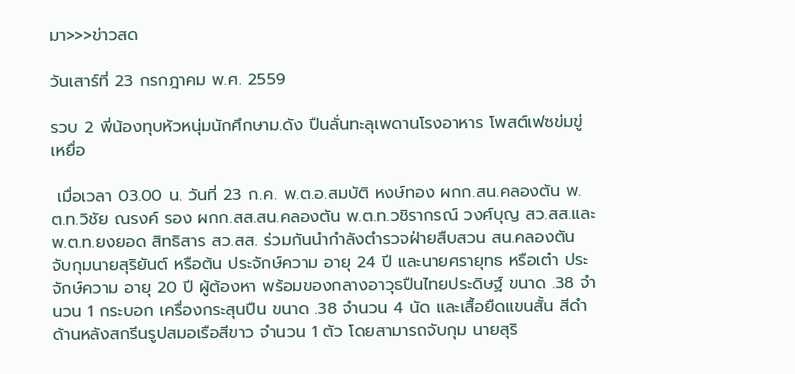มา>>>ข่าวสด

วันเสาร์ที่ 23 กรกฎาคม พ.ศ. 2559

รวบ 2 พี่น้องทุบหัวหนุ่มนักศึกษาม.ดัง ปืนลั่นทะลุเพดานโรงอาหาร โพสต์เฟซข่มขู่เหยื่อ

 เมื่อเวลา 03.00 น. วันที่ 23 ก.ค. พ.ต.อ.สมบัติ หงษ์ทอง ผกก.สน.คลองตัน พ.ต.ท.วิชัย ณรงค์ รอง ผกก.สส.สน.คลองตัน พ.ต.ท.วชิรากรณ์ วงศ์บุญ สว.สส.และ พ.ต.ท.ยงยอด สิทธิสาร สว.สส. ร่วมกันนำกำลังตำรวจฝ่ายสืบสวน สน.คลองตัน จับกุมนายสุริยันต์ หรือต้น ประจักษ์ความ อายุ 24 ปี และนายศรายุทธ หรือเต๋า ประจักษ์ความ อายุ 20 ปี ผู้ต้องหา พร้อมของกลางอาวุธปืนไทยประดิษฐ์ ขนาด .38 จำนวน 1 กระบอก เครื่องกระสุนปืน ขนาด .38 จำนวน 4 นัด และเสื้อยืดแขนสั้น สีดำ ด้านหลังสกรีนรูปสมอเรือสีขาว จำนวน 1 ตัว โดยสามารถจับกุม นายสุริ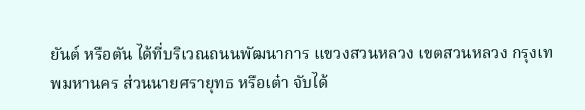ยันต์ หรือตัน ได้ที่บริเวณถนนพัฒนาการ แขวงสวนหลวง เขตสวนหลวง กรุงเทพมหานคร ส่วนนายศรายุทธ หรือเต๋า จับได้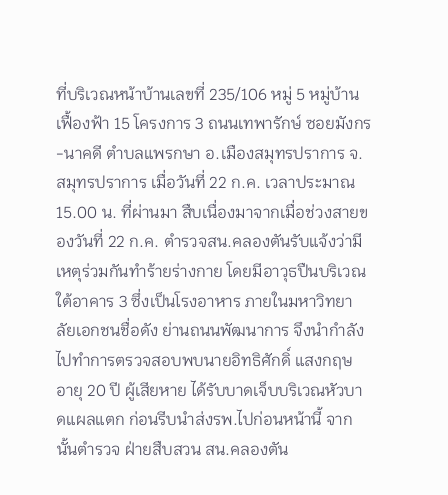ที่บริเวณหน้าบ้านเลขที่ 235/106 หมู่ 5 หมู่บ้านเฟื้องฟ้า 15 โครงการ 3 ถนนเทพารักษ์ ซอยมังกร-นาคดี ตำบลแพรกษา อ.เมืองสมุทรปราการ จ.สมุทรปราการ เมื่อวันที่ 22 ก.ค. เวลาประมาณ 15.00 น. ที่ผ่านมา สืบเนื่องมาจากเมื่อช่วงสายของวันที่ 22 ก.ค. ตำรวจสน.คลองตันรับแจ้งว่ามีเหตุร่วมกันทำร้ายร่างกาย โดยมีอาวุธปืนบริเวณใต้อาคาร 3 ซึ่งเป็นโรงอาหาร ภายในมหาวิทยาลัยเอกชนชื่อดัง ย่านถนนพัฒนาการ จึงนำกำลังไปทำการตรวจสอบพบนายอิทธิศักดิ์ แสงกฤษ อายุ 20 ปี ผู้เสียหาย ได้รับบาดเจ็บบริเวณหัวบาดแผลแตก ก่อนรีบนำส่งรพ.ไปก่อนหน้านี้ จากนั้นตำรวจ ฝ่ายสืบสวน สน.คลองตัน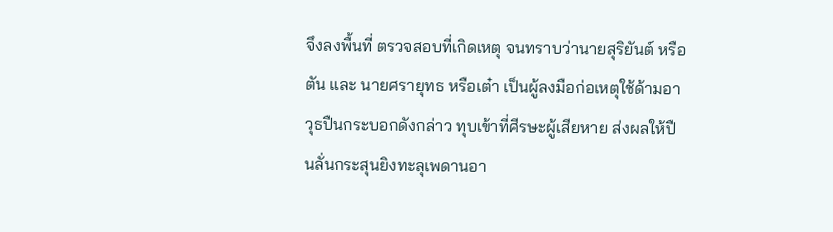จึงลงพื้นที่ ตรวจสอบที่เกิดเหตุ จนทราบว่านายสุริยันต์ หรือตัน และ นายศรายุทธ หรือเต๋า เป็นผู้ลงมือก่อเหตุใช้ด้ามอาวุธปืนกระบอกดังกล่าว ทุบเข้าที่ศีรษะผู้เสียหาย ส่งผลให้ปืนลั่นกระสุนยิงทะลุเพดานอา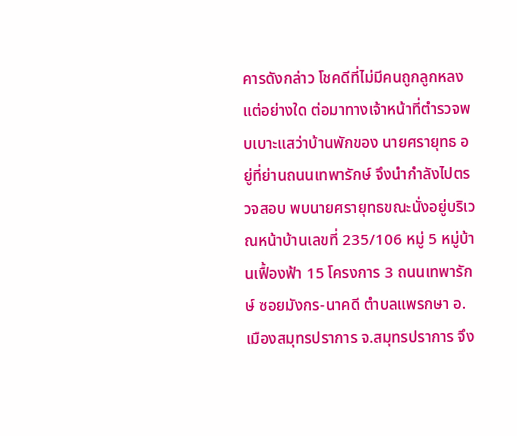คารดังกล่าว โชคดีที่ไม่มีคนถูกลูกหลงแต่อย่างใด ต่อมาทางเจ้าหน้าที่ตำรวจพบเบาะแสว่าบ้านพักของ นายศรายุทธ อยู่ที่ย่านถนนเทพารักษ์ จึงนำกำลังไปตรวจสอบ พบนายศรายุทธขณะนั่งอยู่บริเวณหน้าบ้านเลขที่ 235/106 หมู่ 5 หมู่บ้านเฟื้องฟ้า 15 โครงการ 3 ถนนเทพารักษ์ ซอยมังกร-นาคดี ตำบลแพรกษา อ.เมืองสมุทรปราการ จ.สมุทรปราการ จึง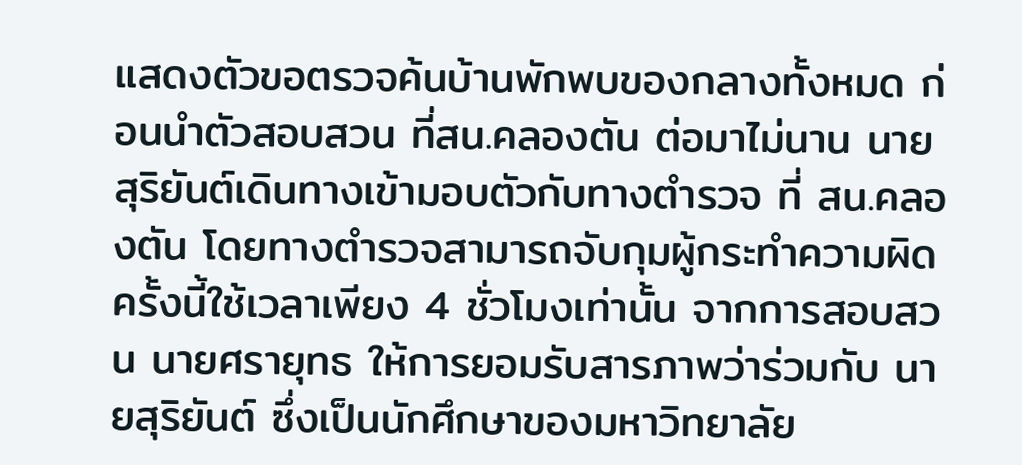แสดงตัวขอตรวจค้นบ้านพักพบของกลางทั้งหมด ก่อนนำตัวสอบสวน ที่สน.คลองตัน ต่อมาไม่นาน นายสุริยันต์เดินทางเข้ามอบตัวกับทางตำรวจ ที่ สน.คลองตัน โดยทางตำรวจสามารถจับกุมผู้กระทำความผิดครั้งนี้ใช้เวลาเพียง 4 ชั่วโมงเท่านั้น จากการสอบสวน นายศรายุทธ ให้การยอมรับสารภาพว่าร่วมกับ นายสุริยันต์ ซึ่งเป็นนักศึกษาของมหาวิทยาลัย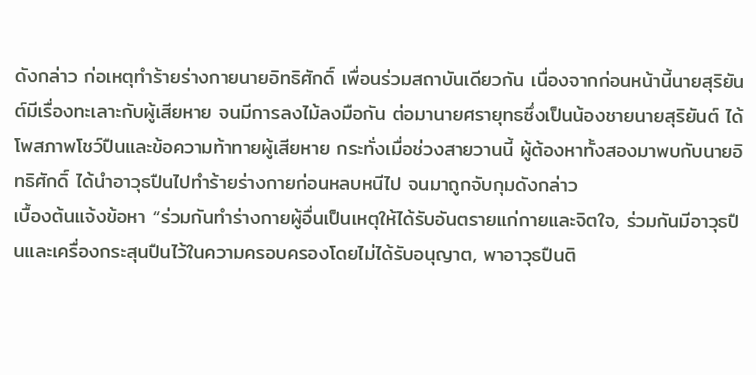ดังกล่าว ก่อเหตุทำร้ายร่างกายนายอิทธิศักดิ์ เพื่อนร่วมสถาบันเดียวกัน เนื่องจากก่อนหน้านี้นายสุริยันต์มีเรื่องทะเลาะกับผู้เสียหาย จนมีการลงไม้ลงมือกัน ต่อมานายศรายุทธซึ่งเป็นน้องชายนายสุริยันต์ ได้โพสภาพโชว์ปืนและข้อความท้าทายผู้เสียหาย กระทั่งเมื่อช่วงสายวานนี้ ผู้ต้องหาทั้งสองมาพบกับนายอิทธิศักดิ์ ได้นำอาวุธปืนไปทำร้ายร่างกายก่อนหลบหนีไป จนมาถูกจับกุมดังกล่าว
เบื้องต้นแจ้งข้อหา “ร่วมกันทำร่างกายผู้อื่นเป็นเหตุให้ได้รับอันตรายแก่กายและจิตใจ, ร่วมกันมีอาวุธปืนและเครื่องกระสุนปืนไว้ในความครอบครองโดยไม่ได้รับอนุญาต, พาอาวุธปืนติ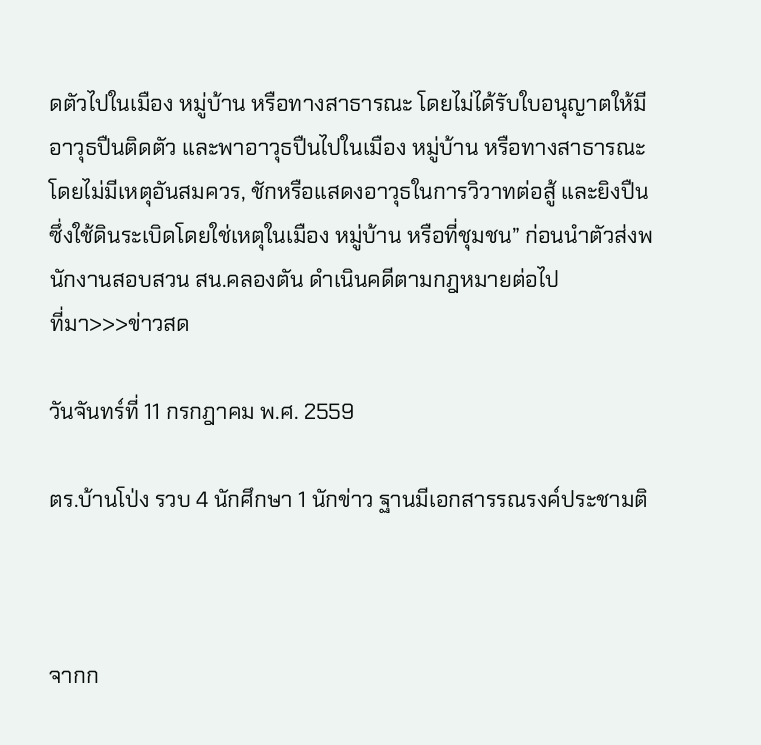ดตัวไปในเมือง หมู่บ้าน หรือทางสาธารณะ โดยไม่ได้รับใบอนุญาตให้มีอาวุธปืนติดตัว และพาอาวุธปืนไปในเมือง หมู่บ้าน หรือทางสาธารณะโดยไม่มีเหตุอันสมควร, ชักหรือแสดงอาวุธในการวิวาทต่อสู้ และยิงปืนซึ่งใช้ดินระเบิดโดยใช่เหตุในเมือง หมู่บ้าน หรือที่ชุมชน” ก่อนนำตัวส่งพนักงานสอบสวน สน.คลองตัน ดำเนินคดีตามกฎหมายต่อไป
ที่มา>>>ข่าวสด

วันจันทร์ที่ 11 กรกฎาคม พ.ศ. 2559

ตร.บ้านโป่ง รวบ 4 นักศึกษา 1 นักข่าว ฐานมีเอกสารรณรงค์ประชามติ



จากก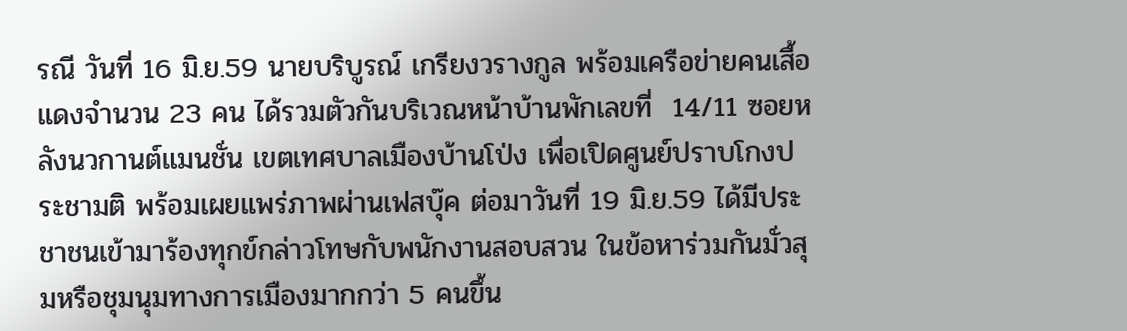รณี วันที่ 16 มิ.ย.59 นายบริบูรณ์ เกรียงวรางกูล พร้อมเครือข่ายคนเสื้อแดงจำนวน 23 คน ได้รวมตัวกันบริเวณหน้าบ้านพักเลขที่  14/11 ซอยหลังนวกานต์แมนชั่น เขตเทศบาลเมืองบ้านโป่ง เพื่อเปิดศูนย์ปราบโกงประชามติ พร้อมเผยแพร่ภาพผ่านเฟสบุ๊ค ต่อมาวันที่ 19 มิ.ย.59 ได้มีประชาชนเข้ามาร้องทุกข์กล่าวโทษกับพนักงานสอบสวน ในข้อหาร่วมกันมั่วสุมหรือชุมนุมทางการเมืองมากกว่า 5 คนขึ้น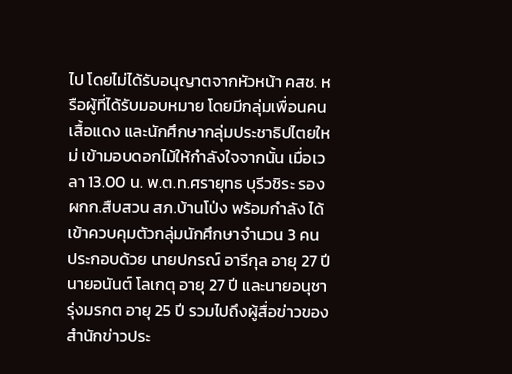ไป โดยไม่ได้รับอนุญาตจากหัวหน้า คสช. หรือผู้ที่ได้รับมอบหมาย โดยมีกลุ่มเพื่อนคนเสื้อแดง และนักศึกษากลุ่มประชาธิปไตยใหม่ เข้ามอบดอกไม้ให้กำลังใจจากนั้น เมื่อเวลา 13.00 น. พ.ต.ท.ศรายุทธ บุรีวชิระ รอง ผกก.สืบสวน สภ.บ้านโป่ง พร้อมกำลัง ได้เข้าควบคุมตัวกลุ่มนักศึกษาจำนวน 3 คน ประกอบด้วย นายปกรณ์ อารีกุล อายุ 27 ปี นายอนันต์ โลเกตุ อายุ 27 ปี และนายอนุชา รุ่งมรกต อายุ 25 ปี รวมไปถึงผู้สื่อข่าวของสำนักข่าวประ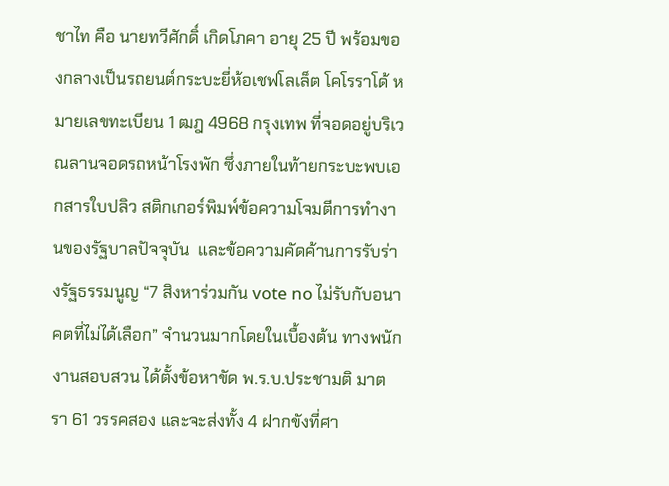ชาไท คือ นายทวีศักดิ์ เกิดโภคา อายุ 25 ปี พร้อมของกลางเป็นรถยนต์กระบะยี่ห้อเชฟโลเล็ต โคโรราโด้ หมายเลขทะเบียน 1 ฒฎ 4968 กรุงเทพ ที่จอดอยู่บริเวณลานจอดรถหน้าโรงพัก ซึ่งภายในท้ายกระบะพบเอกสารใบปลิว สติกเกอร์พิมพ์ข้อความโจมตีการทำงานของรัฐบาลปัจจุบัน  และข้อความคัดค้านการรับร่างรัฐธรรมนูญ “7 สิงหาร่วมกัน vote no ไม่รับกับอนาคตที่ไม่ได้เลือก” จำนวนมากโดยในเบื้องต้น ทางพนักงานสอบสวน ได้ตั้งข้อหาขัด พ.ร.บ.ประชามติ มาตรา 61 วรรคสอง และจะส่งทั้ง 4 ฝากขังที่ศา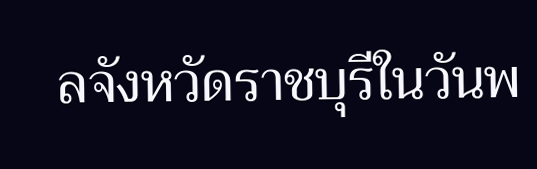ลจังหวัดราชบุรีในวันพ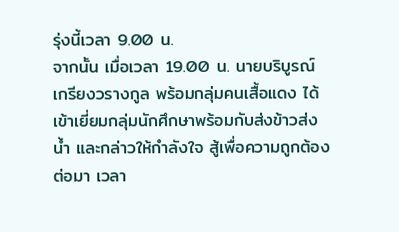รุ่งนี้เวลา 9.00 น.
จากนั้น เมื่อเวลา 19.00 น. นายบริบูรณ์ เกรียงวรางกูล พร้อมกลุ่มคนเสื้อแดง ได้เข้าเยี่ยมกลุ่มนักศึกษาพร้อมกับส่งข้าวส่งน้ำ และกล่าวให้กำลังใจ สู้เพื่อความถูกต้อง
ต่อมา เวลา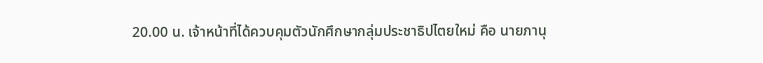20.00 น. เจ้าหน้าที่ได้ควบคุมตัวนักศึกษากลุ่มประชาธิปไตยใหม่ คือ นายภานุ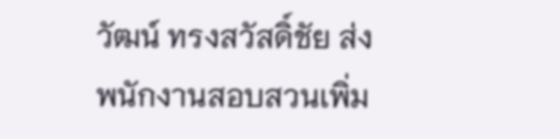วัฒน์ ทรงสวัสดิ์ชัย ส่งพนักงานสอบสวนเพิ่ม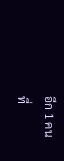อีก 1 คน
ที่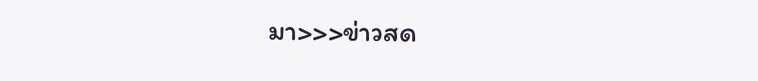มา>>>ข่าวสด